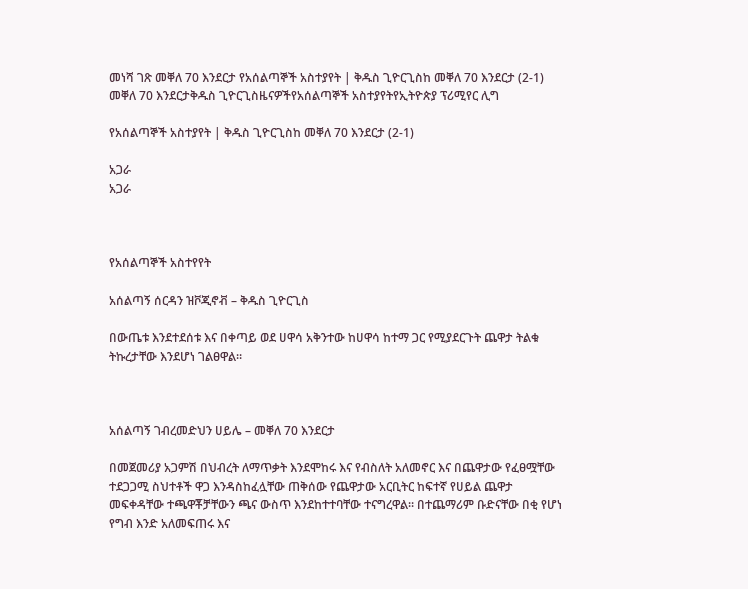መነሻ ገጽ መቐለ 70 እንደርታ የአሰልጣኞች አስተያየት | ቅዱስ ጊዮርጊስከ መቐለ 70 እንደርታ (2-1)
መቐለ 70 እንደርታቅዱስ ጊዮርጊስዜናዎችየአሰልጣኞች አስተያየትየኢትዮጵያ ፕሪሚየር ሊግ

የአሰልጣኞች አስተያየት | ቅዱስ ጊዮርጊስከ መቐለ 70 እንደርታ (2-1)

አጋራ
አጋራ



የአሰልጣኞች አስተየየት

አሰልጣኝ ሰርዳን ዝቮጂኖቭ – ቅዱስ ጊዮርጊስ

በውጤቱ እንደተደሰቱ እና በቀጣይ ወደ ሀዋሳ አቅንተው ከሀዋሳ ከተማ ጋር የሚያደርጉት ጨዋታ ትልቁ ትኩረታቸው እንደሆነ ገልፀዋል።



አሰልጣኝ ገብረመድህን ሀይሌ – መቐለ 70 እንደርታ

በመጀመሪያ አጋምሽ በህብረት ለማጥቃት እንደሞከሩ እና የብስለት አለመኖር እና በጨዋታው የፈፀሟቸው ተደጋጋሚ ስህተቶች ዋጋ እንዳስከፈሏቸው ጠቅሰው የጨዋታው አርቢትር ከፍተኛ የሀይል ጨዋታ መፍቀዳቸው ተጫዋቾቻቸውን ጫና ውስጥ እንደከተተባቸው ተናግረዋል። በተጨማሪም ቡድናቸው በቂ የሆነ የግብ እንድ አለመፍጠሩ እና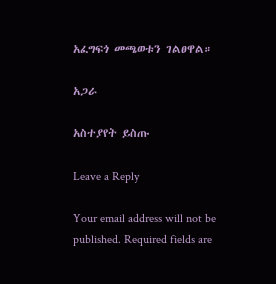አፈግፍጎ መጫወቱን ገልፀዋል።

አጋራ

አስተያየት ይስጡ

Leave a Reply

Your email address will not be published. Required fields are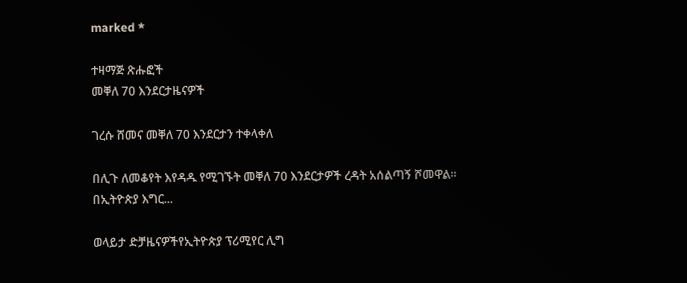marked *

ተዛማጅ ጽሑፎች
መቐለ 70 እንደርታዜናዎች

ገረሱ ሸመና መቐለ 70 እንደርታን ተቀላቀለ

በሊጉ ለመቆየት እየዳዱ የሚገኙት መቐለ 70 እንደርታዎች ረዳት አሰልጣኝ ሾመዋል። በኢትዮጵያ እግር...

ወላይታ ድቻዜናዎችየኢትዮጵያ ፕሪሚየር ሊግ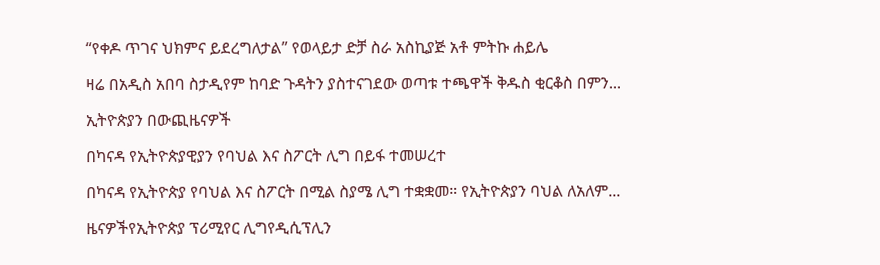“የቀዶ ጥገና ህክምና ይደረግለታል” የወላይታ ድቻ ስራ አስኪያጅ አቶ ምትኩ ሐይሌ

ዛሬ በአዲስ አበባ ስታዲየም ከባድ ጉዳትን ያስተናገደው ወጣቱ ተጫዋች ቅዱስ ቂርቆስ በምን...

ኢትዮጵያን በውጪዜናዎች

በካናዳ የኢትዮጵያዊያን የባህል እና ስፖርት ሊግ በይፋ ተመሠረተ

በካናዳ የኢትዮጵያ የባህል እና ስፖርት በሚል ስያሜ ሊግ ተቋቋመ። የኢትዮጵያን ባህል ለአለም...

ዜናዎችየኢትዮጵያ ፕሪሚየር ሊግየዲሲፕሊን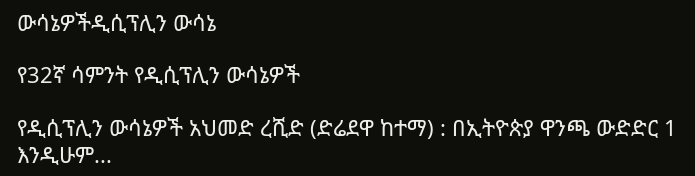ውሳኔዎችዲሲፕሊን ውሳኔ

የ32ኛ ሳምንት የዲሲፕሊን ውሳኔዎች

የዲሲፕሊን ውሳኔዎች አህመድ ረሺድ (ድሬደዋ ከተማ) : በኢትዮጵያ ዋንጫ ውድድር 1 እንዲሁም...